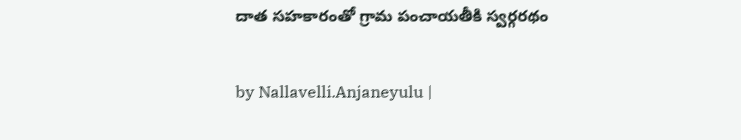దాత సహకారంతో గ్రామ పంచాయతీకి స్వర్గరథం

by Nallavelli.Anjaneyulu |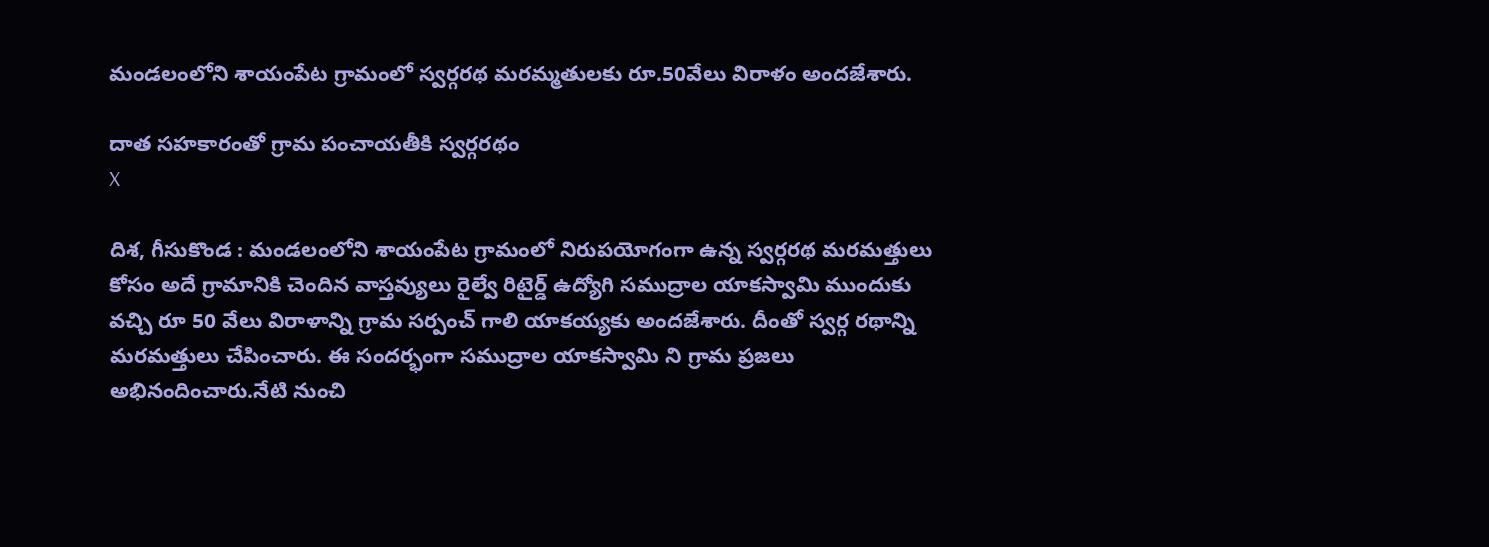మండ‌లంలోని శాయంపేట గ్రామంలో స్వ‌ర్గ‌రథ మ‌ర‌మ్మ‌తులకు రూ.50వేలు విరాళం అంద‌జేశారు.

దాత సహకారంతో గ్రామ పంచాయతీకి స్వర్గరథం
X

దిశ, గీసుకొండ : మండలంలోని శాయంపేట గ్రామంలో నిరుపయోగంగా ఉన్న స్వర్గరథ మరమత్తులు కోసం అదే గ్రామానికి చెందిన వాస్తవ్యులు రైల్వే రిటైర్డ్ ఉద్యోగి సముద్రాల యాకస్వామి ముందుకు వచ్చి రూ 50 వేలు విరాళాన్ని గ్రామ సర్పంచ్ గాలి యాకయ్యకు అంద‌జేశారు. దీంతో స్వర్గ ర‌థాన్ని మరమత్తులు చేపించారు. ఈ సందర్భంగా సముద్రాల యాకస్వామి ని గ్రామ ప్రజలు అభినందించారు.నేటి నుంచి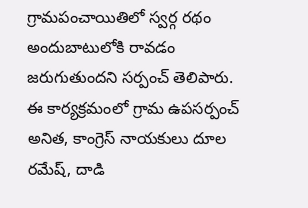గ్రామపంచాయితిలో స్వర్గ రథం అందుబాటులోకి రావడం జరుగుతుందని సర్పంచ్ తెలిపారు. ఈ కార్యక్రమంలో గ్రామ ఉపసర్పంచ్ అనిత, కాంగ్రెస్ నాయకులు దూల రమేష్, దాడి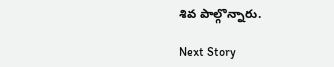శివ పాల్గొన్నారు.

Next Story